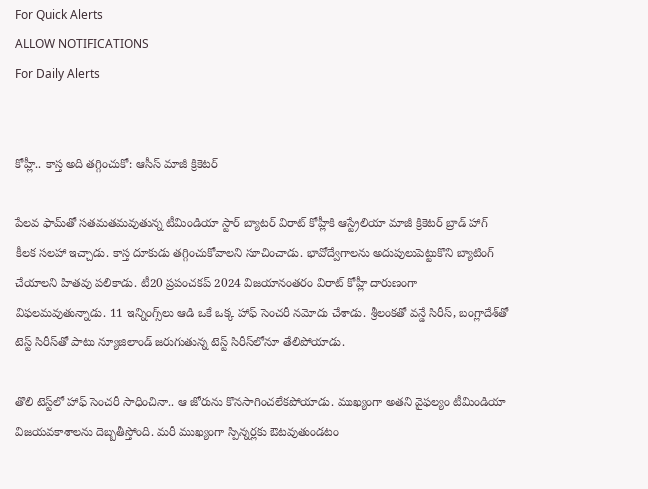For Quick Alerts
ALLOW NOTIFICATIONS
For Daily Alerts


కోహ్లీ.. కాస్త అది తగ్గించుకో: ఆసీస్ మాజీ క్రికెటర్

పేలవ ఫామ్‌తో సతమతమవుతున్న టీమిండియా స్టార్ బ్యాటర్ విరాట్ కోహ్లీకి ఆస్ట్రేలియా మాజీ క్రికెటర్ బ్రాడ్ హాగ్ కీలక సలహా ఇచ్చాడు. కాస్త దూకుడు తగ్గించుకోవాలని సూచించాడు. భావోద్వేగాలను అదుపులుపెట్టుకొని బ్యాటింగ్ చేయాలని హితవు పలికాడు. టీ20 ప్రపంచకప్ 2024 విజయానంతరం విరాట్ కోహ్లీ దారుణంగా విఫలమవుతున్నాడు. 11 ఇన్నింగ్స్‌లు ఆడి ఒకే ఒక్క హాఫ్ సెంచరీ నమోదు చేశాడు. శ్రీలంకతో వన్డే సిరీస్, బంగ్లాదేశ్‌తో టెస్ట్ సిరీస్‌తో పాటు న్యూజిలాండ్ జరుగుతున్న టెస్ట్ సిరీస్‌లోనూ తేలిపోయాడు.

తొలి టెస్ట్‌లో హాఫ్ సెంచరీ సాధించినా.. ఆ జోరును కొనసాగించలేకపోయాడు. ముఖ్యంగా అతని వైఫల్యం టీమిండియా విజయవకాశాలను దెబ్బతీస్తోంది. మరీ ముఖ్యంగా స్పిన్నర్లకు ఔటవుతుండటం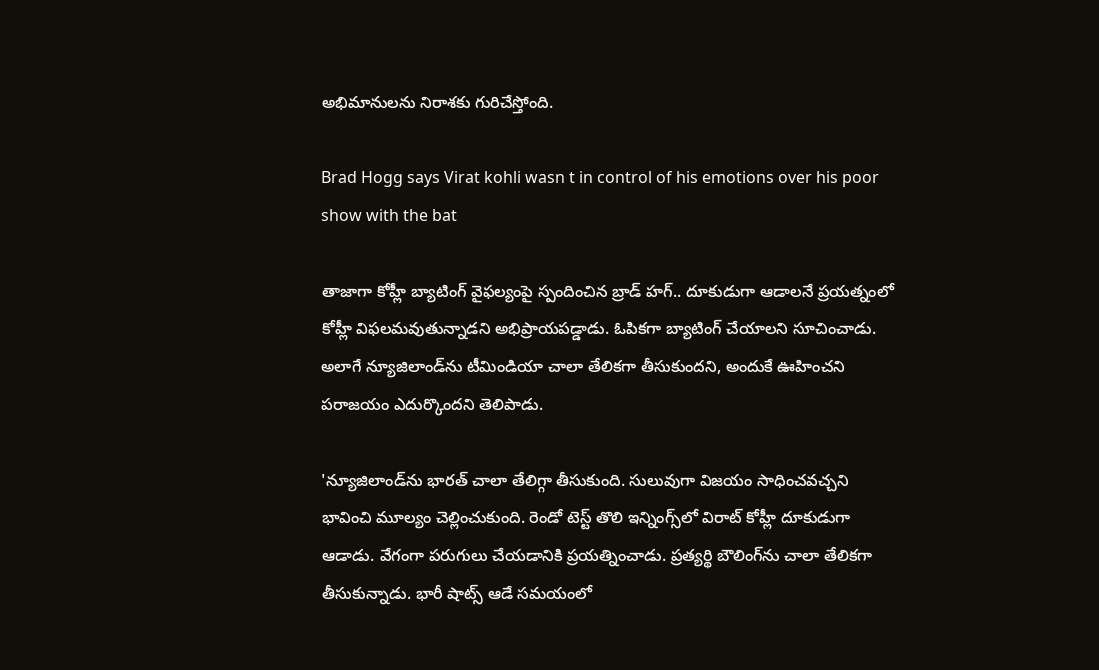అభిమానులను నిరాశకు గురిచేస్తోంది.

Brad Hogg says Virat kohli wasn t in control of his emotions over his poor show with the bat

తాజాగా కోహ్లీ బ్యాటింగ్ వైఫల్యంపై స్పందించిన బ్రాడ్ హగ్.. దూకుడుగా ఆడాలనే ప్రయత్నంలో కోహ్లీ విఫలమవుతున్నాడని అభిప్రాయపడ్డాడు. ఓపికగా బ్యాటింగ్ చేయాలని సూచించాడు. అలాగే న్యూజిలాండ్‌ను టీమిండియా చాలా తేలికగా తీసుకుందని, అందుకే ఊహించని పరాజయం ఎదుర్కొందని తెలిపాడు.

'న్యూజిలాండ్‌ను భారత్ చాలా తేలిగ్గా తీసుకుంది. సులువుగా విజయం సాధించవచ్చని భావించి మూల్యం చెల్లించుకుంది. రెండో టెస్ట్ తొలి ఇన్నింగ్స్‌లో విరాట్ కోహ్లీ దూకుడుగా ఆడాడు. వేగంగా పరుగులు చేయడానికి ప్రయత్నించాడు. ప్రత్యర్థి బౌలింగ్‌ను చాలా తేలికగా తీసుకున్నాడు. భారీ షాట్స్ ఆడే సమయంలో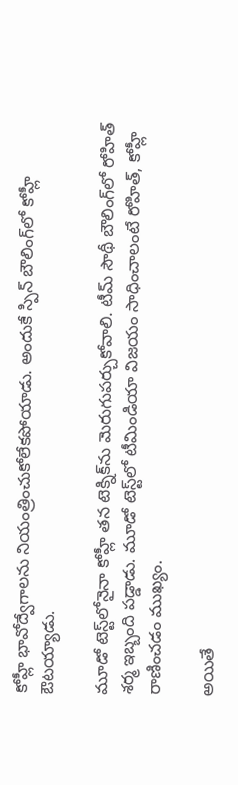కోహ్లీ భావోద్వేగాలను నియంత్రించుకోలేకపోయాడు. అందుకే స్పిన్ బౌలింగ్‌లో కోహ్లీ ఔటయ్యాడు.

మూడో టెస్ట్‌లోనైనా కోహ్లీ తన టెక్నిక్‌ను మెరుగుపర్చుకోవాలి. టీమ్ సౌథీ బౌలింగ్‌లో రోహిత్ శర్మ ఇబ్బంది పడ్డాడు. మూడో టెస్ట్‌లో టీమిండియా విజయం సాధించాలంటే రోహిత్, కోహ్లీ రాణించడం ముఖ్యం.

అయితే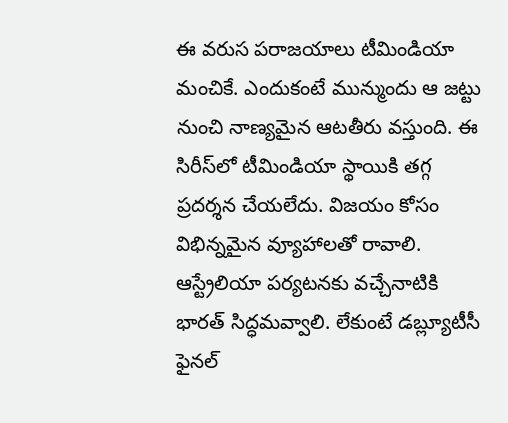ఈ వరుస పరాజయాలు టీమిండియా మంచికే. ఎందుకంటే మున్ముందు ఆ జట్టు నుంచి నాణ్యమైన ఆటతీరు వస్తుంది. ఈ సిరీస్‌లో టీమిండియా స్థాయికి తగ్గ ప్రదర్శన చేయలేదు. విజయం కోసం విభిన్నమైన వ్యూహాలతో రావాలి. ఆస్ట్రేలియా పర్యటనకు వచ్చేనాటికి భారత్ సిద్ధమవ్వాలి. లేకుంటే డబ్ల్యూటీసీ ఫైనల్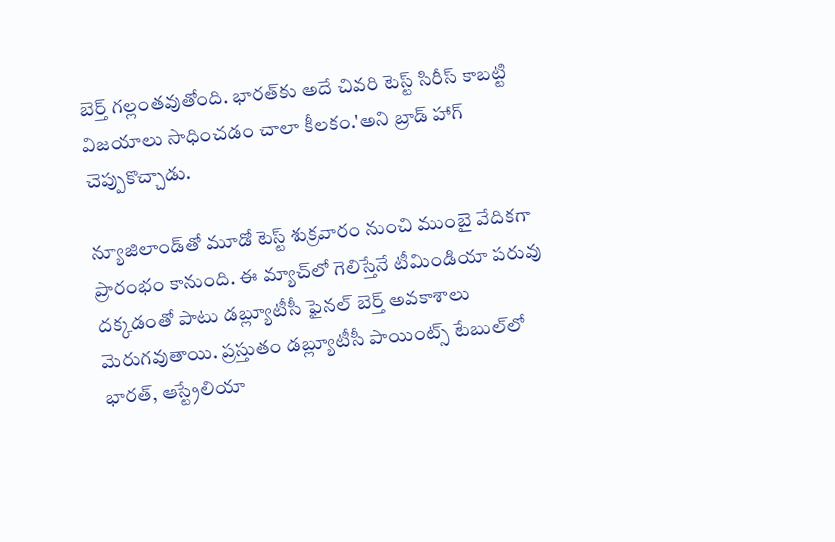బెర్త్ గల్లంతవుతోంది. భారత్‌కు అదే చివరి టెస్ట్ సిరీస్ కాబట్టి విజయాలు సాధించడం చాలా కీలకం.'అని బ్రాడ్ హాగ్ చెప్పుకొచ్చాడు.

న్యూజిలాండ్‌తో మూడో టెస్ట్ శుక్రవారం నుంచి ముంబై వేదికగా ప్రారంభం కానుంది. ఈ మ్యాచ్‌లో గెలిస్తేనే టీమిండియా పరువు దక్కడంతో పాటు డబ్ల్యూటీసీ ఫైనల్ బెర్త్ అవకాశాలు మెరుగవుతాయి. ప్రస్తుతం డబ్ల్యూటీసీ పాయింట్స్ టేబుల్‌లో భారత్, ఆస్ట్రేలియా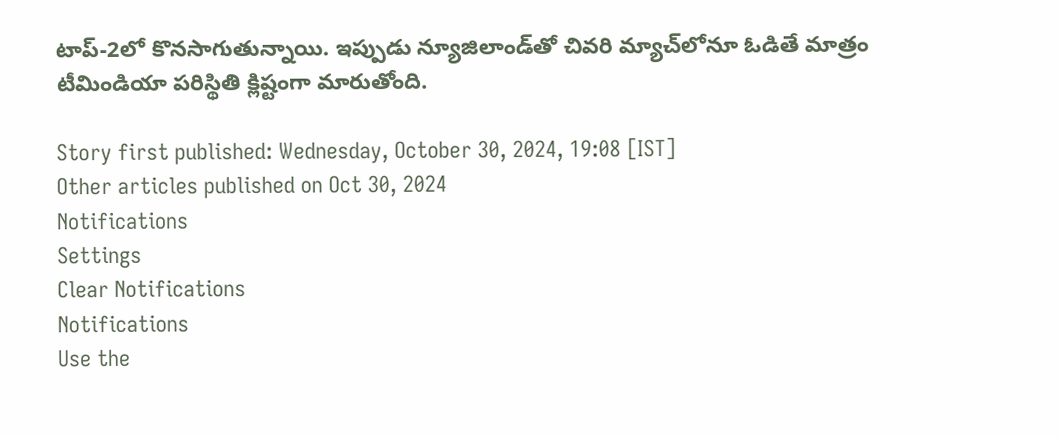టాప్-2లో కొనసాగుతున్నాయి. ఇప్పుడు న్యూజిలాండ్‌తో చివరి మ్యాచ్‌లోనూ ఓడితే మాత్రం టీమిండియా పరిస్థితి క్లిష్టంగా మారుతోంది.

Story first published: Wednesday, October 30, 2024, 19:08 [IST]
Other articles published on Oct 30, 2024
Notifications
Settings
Clear Notifications
Notifications
Use the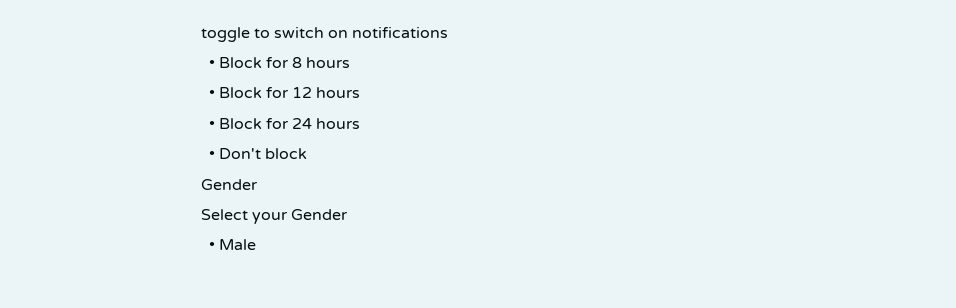toggle to switch on notifications
  • Block for 8 hours
  • Block for 12 hours
  • Block for 24 hours
  • Don't block
Gender
Select your Gender
  • Male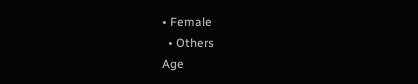• Female
  • Others
Age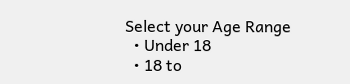Select your Age Range
  • Under 18
  • 18 to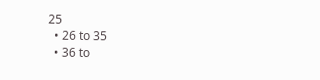25
  • 26 to 35
  • 36 to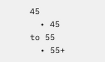45
  • 45 to 55
  • 55+